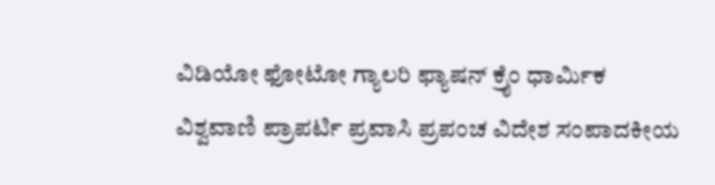ವಿಡಿಯೋ ಫೋಟೋ ಗ್ಯಾಲರಿ ಫ್ಯಾಷನ್ ಕ್ರೈಂ ಧಾರ್ಮಿಕ ವಿಶ್ವವಾಣಿ ಪ್ರಾಪರ್ಟಿ ಪ್ರವಾಸಿ ಪ್ರಪಂಚ ವಿದೇಶ ಸಂಪಾದಕೀಯ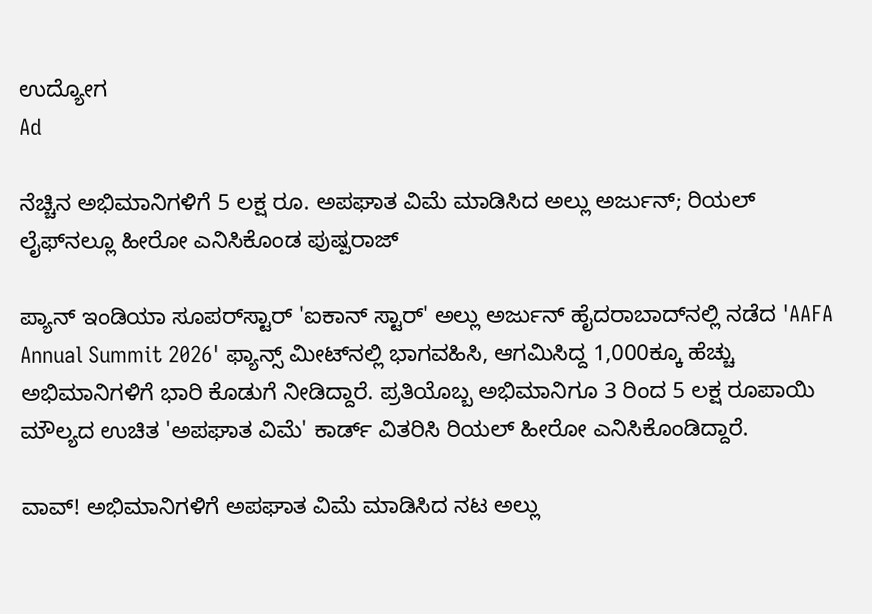ಉದ್ಯೋಗ
Ad

ನೆಚ್ಚಿನ ಅಭಿಮಾನಿಗಳಿಗೆ 5 ಲಕ್ಷ ರೂ. ಅಪಘಾತ ವಿಮೆ ಮಾಡಿಸಿದ ಅಲ್ಲು ಅರ್ಜುನ್‌; ರಿಯಲ್‌ ಲೈಫ್‌ನಲ್ಲೂ ಹೀರೋ ಎನಿಸಿಕೊಂಡ ಪುಷ್ಪರಾಜ್

ಪ್ಯಾನ್ ಇಂಡಿಯಾ ಸೂಪರ್‌ಸ್ಟಾರ್ 'ಐಕಾನ್ ಸ್ಟಾರ್' ಅಲ್ಲು ಅರ್ಜುನ್ ಹೈದರಾಬಾದ್‌ನಲ್ಲಿ ನಡೆದ 'AAFA Annual Summit 2026' ಫ್ಯಾನ್ಸ್ ಮೀಟ್‌ನಲ್ಲಿ ಭಾಗವಹಿಸಿ, ಆಗಮಿಸಿದ್ದ 1,000ಕ್ಕೂ ಹೆಚ್ಚು ಅಭಿಮಾನಿಗಳಿಗೆ ಭಾರಿ ಕೊಡುಗೆ ನೀಡಿದ್ದಾರೆ. ಪ್ರತಿಯೊಬ್ಬ ಅಭಿಮಾನಿಗೂ 3 ರಿಂದ 5 ಲಕ್ಷ ರೂಪಾಯಿ ಮೌಲ್ಯದ ಉಚಿತ 'ಅಪಘಾತ ವಿಮೆ' ಕಾರ್ಡ್ ವಿತರಿಸಿ ರಿಯಲ್ ಹೀರೋ ಎನಿಸಿಕೊಂಡಿದ್ದಾರೆ.

ವಾವ್! ಅಭಿಮಾನಿಗಳಿಗೆ ಅಪಘಾತ ವಿಮೆ ಮಾಡಿಸಿದ ನಟ ಅಲ್ಲು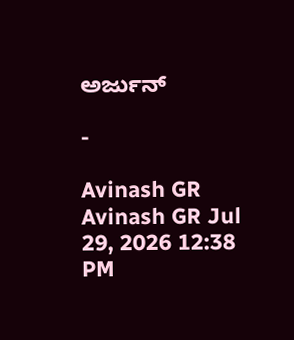ಅರ್ಜುನ್‌

-

Avinash GR
Avinash GR Jul 29, 2026 12:38 PM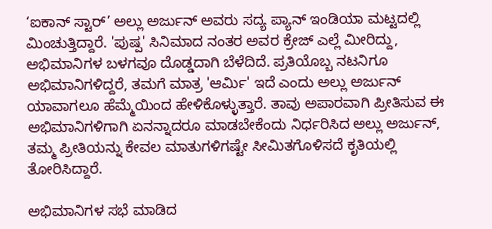‘ಐಕಾನ್ ಸ್ಟಾರ್’ ಅಲ್ಲು ಅರ್ಜುನ್ ಅವರು ಸದ್ಯ ಪ್ಯಾನ್ ಇಂಡಿಯಾ ಮಟ್ಟದಲ್ಲಿ ಮಿಂಚುತ್ತಿದ್ದಾರೆ. 'ಪುಷ್ಪ' ಸಿನಿಮಾದ ನಂತರ ಅವರ ಕ್ರೇಜ್ ಎಲ್ಲೆ ಮೀರಿದ್ದು, ಅಭಿಮಾನಿಗಳ ಬಳಗವೂ ದೊಡ್ಡದಾಗಿ ಬೆಳೆದಿದೆ. ಪ್ರತಿಯೊಬ್ಬ ನಟನಿಗೂ ಅಭಿಮಾನಿಗಳಿದ್ದರೆ, ತಮಗೆ ಮಾತ್ರ 'ಆರ್ಮಿ' ಇದೆ ಎಂದು ಅಲ್ಲು ಅರ್ಜುನ್ ಯಾವಾಗಲೂ ಹೆಮ್ಮೆಯಿಂದ ಹೇಳಿಕೊಳ್ಳುತ್ತಾರೆ. ತಾವು ಅಪಾರವಾಗಿ ಪ್ರೀತಿಸುವ ಈ ಅಭಿಮಾನಿಗಳಿಗಾಗಿ ಏನನ್ನಾದರೂ ಮಾಡಬೇಕೆಂದು ನಿರ್ಧರಿಸಿದ ಅಲ್ಲು ಅರ್ಜುನ್, ತಮ್ಮ ಪ್ರೀತಿಯನ್ನು ಕೇವಲ ಮಾತುಗಳಿಗಷ್ಟೇ ಸೀಮಿತಗೊಳಿಸದೆ ಕೃತಿಯಲ್ಲಿ ತೋರಿಸಿದ್ದಾರೆ.

ಅಭಿಮಾನಿಗಳ ಸಭೆ ಮಾಡಿದ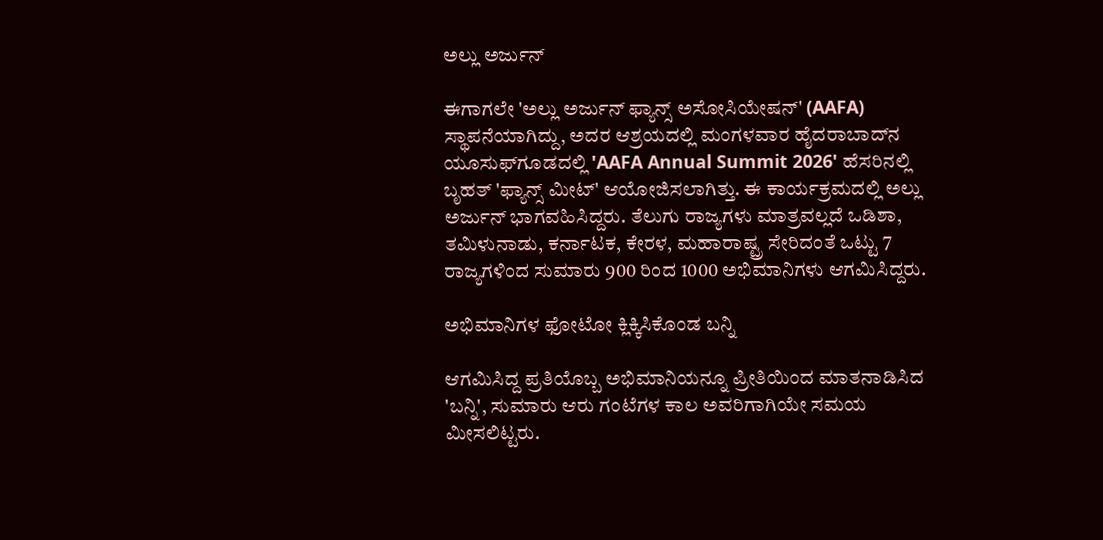ಅಲ್ಲು ಅರ್ಜುನ್

ಈಗಾಗಲೇ 'ಅಲ್ಲು ಅರ್ಜುನ್ ಫ್ಯಾನ್ಸ್ ಅಸೋಸಿಯೇಷನ್' (AAFA) ಸ್ಥಾಪನೆಯಾಗಿದ್ದು, ಅದರ ಆಶ್ರಯದಲ್ಲಿ ಮಂಗಳವಾರ ಹೈದರಾಬಾದ್‌ನ ಯೂಸುಫ್‌ಗೂಡದಲ್ಲಿ 'AAFA Annual Summit 2026' ಹೆಸರಿನಲ್ಲಿ ಬೃಹತ್ 'ಫ್ಯಾನ್ಸ್ ಮೀಟ್' ಆಯೋಜಿಸಲಾಗಿತ್ತು. ಈ ಕಾರ್ಯಕ್ರಮದಲ್ಲಿ ಅಲ್ಲು ಅರ್ಜುನ್ ಭಾಗವಹಿಸಿದ್ದರು. ತೆಲುಗು ರಾಜ್ಯಗಳು ಮಾತ್ರವಲ್ಲದೆ ಒಡಿಶಾ, ತಮಿಳುನಾಡು, ಕರ್ನಾಟಕ, ಕೇರಳ, ಮಹಾರಾಷ್ಟ್ರ ಸೇರಿದಂತೆ ಒಟ್ಟು 7 ರಾಜ್ಯಗಳಿಂದ ಸುಮಾರು 900 ರಿಂದ 1000 ಅಭಿಮಾನಿಗಳು ಆಗಮಿಸಿದ್ದರು.

ಅಭಿಮಾನಿಗಳ ಫೋಟೋ ಕ್ಲಿಕ್ಕಿಸಿಕೊಂಡ ಬನ್ನಿ

ಆಗಮಿಸಿದ್ದ ಪ್ರತಿಯೊಬ್ಬ ಅಭಿಮಾನಿಯನ್ನೂ ಪ್ರೀತಿಯಿಂದ ಮಾತನಾಡಿಸಿದ 'ಬನ್ನಿ', ಸುಮಾರು ಆರು ಗಂಟೆಗಳ ಕಾಲ ಅವರಿಗಾಗಿಯೇ ಸಮಯ ಮೀಸಲಿಟ್ಟರು.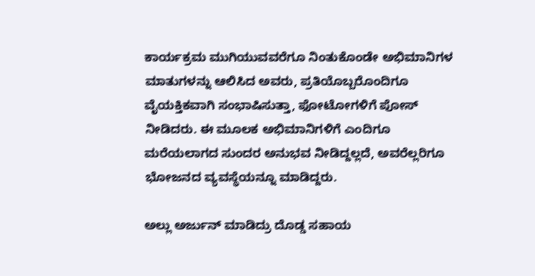ಕಾರ್ಯಕ್ರಮ ಮುಗಿಯುವವರೆಗೂ ನಿಂತುಕೊಂಡೇ ಅಭಿಮಾನಿಗಳ ಮಾತುಗಳನ್ನು ಆಲಿಸಿದ ಅವರು, ಪ್ರತಿಯೊಬ್ಬರೊಂದಿಗೂ ವೈಯಕ್ತಿಕವಾಗಿ ಸಂಭಾಷಿಸುತ್ತಾ, ಫೋಟೋಗಳಿಗೆ ಪೋಸ್ ನೀಡಿದರು. ಈ ಮೂಲಕ ಅಭಿಮಾನಿಗಳಿಗೆ ಎಂದಿಗೂ ಮರೆಯಲಾಗದ ಸುಂದರ ಅನುಭವ ನೀಡಿದ್ದಲ್ಲದೆ, ಅವರೆಲ್ಲರಿಗೂ ಭೋಜನದ ವ್ಯವಸ್ಥೆಯನ್ನೂ ಮಾಡಿದ್ದರು.

ಅಲ್ಲು ಅರ್ಜುನ್‌ ಮಾಡಿದ್ರು ದೊಡ್ಡ ಸಹಾಯ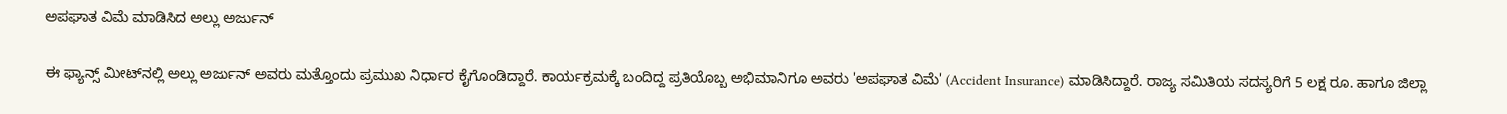ಅಪಘಾತ ವಿಮೆ ಮಾಡಿಸಿದ ಅಲ್ಲು ಅರ್ಜುನ್

ಈ ಫ್ಯಾನ್ಸ್ ಮೀಟ್‌ನಲ್ಲಿ ಅಲ್ಲು ಅರ್ಜುನ್ ಅವರು ಮತ್ತೊಂದು ಪ್ರಮುಖ ನಿರ್ಧಾರ ಕೈಗೊಂಡಿದ್ದಾರೆ. ಕಾರ್ಯಕ್ರಮಕ್ಕೆ ಬಂದಿದ್ದ ಪ್ರತಿಯೊಬ್ಬ ಅಭಿಮಾನಿಗೂ ಅವರು 'ಅಪಘಾತ ವಿಮೆ' (Accident Insurance) ಮಾಡಿಸಿದ್ದಾರೆ. ರಾಜ್ಯ ಸಮಿತಿಯ ಸದಸ್ಯರಿಗೆ 5 ಲಕ್ಷ ರೂ. ಹಾಗೂ ಜಿಲ್ಲಾ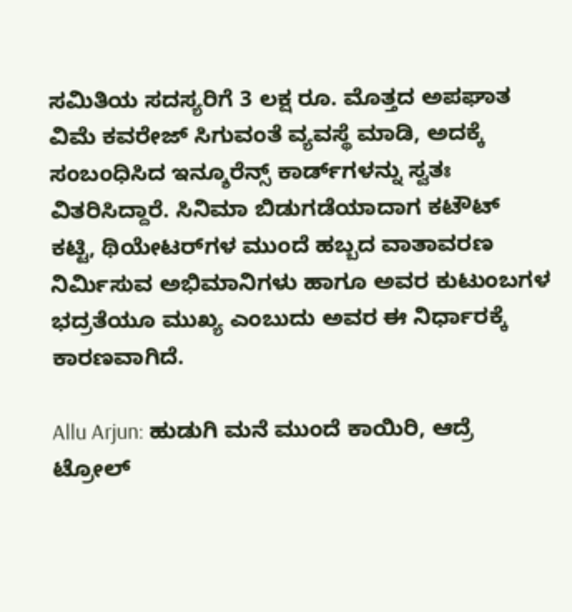ಸಮಿತಿಯ ಸದಸ್ಯರಿಗೆ 3 ಲಕ್ಷ ರೂ. ಮೊತ್ತದ ಅಪಘಾತ ವಿಮೆ ಕವರೇಜ್ ಸಿಗುವಂತೆ ವ್ಯವಸ್ಥೆ ಮಾಡಿ, ಅದಕ್ಕೆ ಸಂಬಂಧಿಸಿದ ಇನ್ಶೂರೆನ್ಸ್ ಕಾರ್ಡ್‌ಗಳನ್ನು ಸ್ವತಃ ವಿತರಿಸಿದ್ದಾರೆ. ಸಿನಿಮಾ ಬಿಡುಗಡೆಯಾದಾಗ ಕಟೌಟ್ ಕಟ್ಟಿ, ಥಿಯೇಟರ್‌ಗಳ ಮುಂದೆ ಹಬ್ಬದ ವಾತಾವರಣ ನಿರ್ಮಿಸುವ ಅಭಿಮಾನಿಗಳು ಹಾಗೂ ಅವರ ಕುಟುಂಬಗಳ ಭದ್ರತೆಯೂ ಮುಖ್ಯ ಎಂಬುದು ಅವರ ಈ ನಿರ್ಧಾರಕ್ಕೆ ಕಾರಣವಾಗಿದೆ.

Allu Arjun: ಹುಡುಗಿ ಮನೆ ಮುಂದೆ ಕಾಯಿರಿ, ಆದ್ರೆ ಟ್ರೋಲ್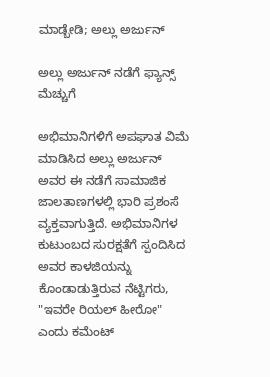ಮಾಡ್ಬೇಡಿ; ಅಲ್ಲು ಅರ್ಜುನ್‌

ಅಲ್ಲು ಅರ್ಜುನ್‌ ನಡೆಗೆ ಫ್ಯಾನ್ಸ್‌ ಮೆಚ್ಚುಗೆ

ಅಭಿಮಾನಿಗಳಿಗೆ ಅಪಘಾತ ವಿಮೆ ಮಾಡಿಸಿದ ಅಲ್ಲು ಅರ್ಜುನ್ ಅವರ ಈ ನಡೆಗೆ ಸಾಮಾಜಿಕ ಜಾಲತಾಣಗಳಲ್ಲಿ ಭಾರಿ ಪ್ರಶಂಸೆ ವ್ಯಕ್ತವಾಗುತ್ತಿದೆ. ಅಭಿಮಾನಿಗಳ ಕುಟುಂಬದ ಸುರಕ್ಷತೆಗೆ ಸ್ಪಂದಿಸಿದ ಅವರ ಕಾಳಜಿಯನ್ನು ಕೊಂಡಾಡುತ್ತಿರುವ ನೆಟ್ಟಿಗರು, "ಇವರೇ ರಿಯಲ್ ಹೀರೋ" ಎಂದು ಕಮೆಂಟ್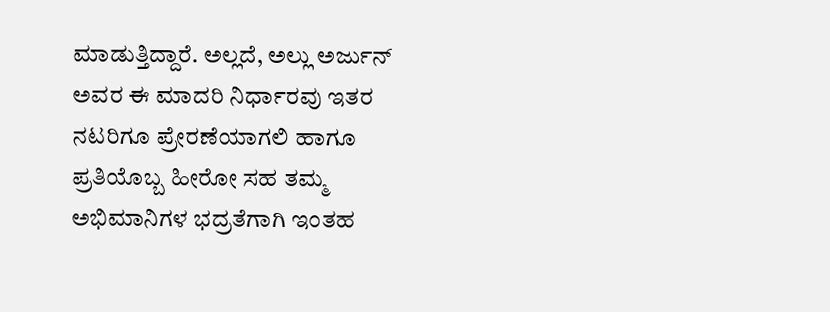ಮಾಡುತ್ತಿದ್ದಾರೆ. ಅಲ್ಲದೆ, ಅಲ್ಲು ಅರ್ಜುನ್ ಅವರ ಈ ಮಾದರಿ ನಿರ್ಧಾರವು ಇತರ ನಟರಿಗೂ ಪ್ರೇರಣೆಯಾಗಲಿ ಹಾಗೂ ಪ್ರತಿಯೊಬ್ಬ ಹೀರೋ ಸಹ ತಮ್ಮ ಅಭಿಮಾನಿಗಳ ಭದ್ರತೆಗಾಗಿ ಇಂತಹ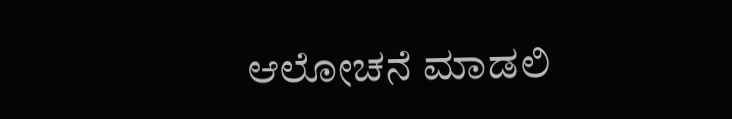ಆಲೋಚನೆ ಮಾಡಲಿ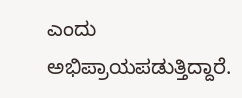ಎಂದು ಅಭಿಪ್ರಾಯಪಡುತ್ತಿದ್ದಾರೆ.